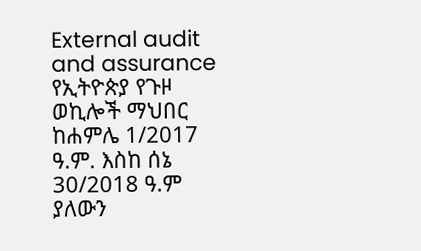External audit and assurance
የኢትዮጵያ የጉዞ ወኪሎች ማህበር ከሐምሌ 1/2017 ዓ.ም. እስከ ሰኔ 30/2018 ዓ.ም ያለውን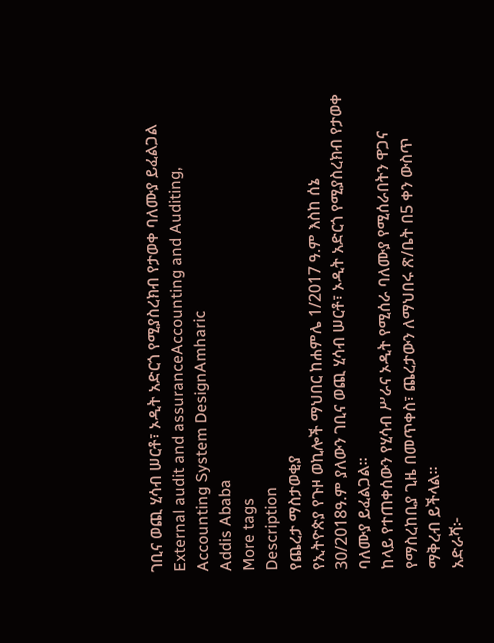ገቢና ወጪ ሂሳብ ሠርቶ፣ ኦዲት አድርጎ የሚያስረክብ የታወቀ ባለሙያ ይፈልጋል
External audit and assuranceAccounting and Auditing, Accounting System DesignAmharic
Addis Ababa
More tags
Description
የጨረታ ማስታወቂያ
የኢትዮጵያ የጉዞ ወኪሎች ማህበር ከሐምሌ 1/2017 ዓ.ም እስከ ሰኔ 30/2018ዓ.ም ያለውን ገቢና ወጪ ሂሳብ ሠርቶ፣ ኦዲት አድርጎ የሚያስረክብ የታወቀ ባለሙያ ይፈልጋል።
ከላይ የተጠቀሰውን የሂሳብ ሥራና ኦዲት የሚሰራ ባለሙያ የሚሰራበትን ዋጋና የማስረከቢያ ጊዜ በመጥቀስ፣ ጨረታውን ለማህበሩ ጽ/ቤት በ5 ቀን ውስጥ ማቅረብ ይችላል።
አድራሻ፦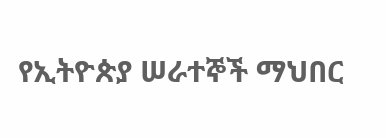የኢትዮጵያ ሠራተኞች ማህበር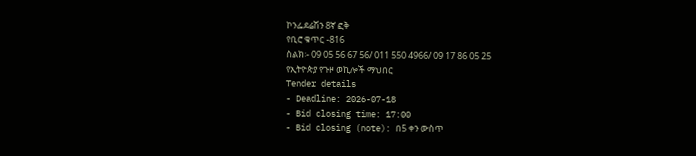ኮንፌደሬሽን 8ኛ ፎቅ
የቢሮ ቁጥር -816
ስልክ፡- 09 05 56 67 56/ 011 550 4966/ 09 17 86 05 25
የኢትዮጵያ የጉዞ ወኪሎች ማህበር
Tender details
- Deadline: 2026-07-18
- Bid closing time: 17:00
- Bid closing (note): በ5 ቀን ውስጥ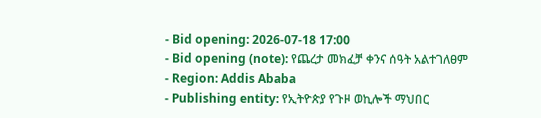- Bid opening: 2026-07-18 17:00
- Bid opening (note): የጨረታ መክፈቻ ቀንና ሰዓት አልተገለፀም
- Region: Addis Ababa
- Publishing entity: የኢትዮጵያ የጉዞ ወኪሎች ማህበር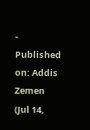- Published on: Addis Zemen (Jul 14,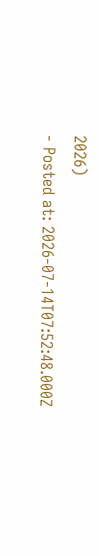2026)
- Posted at: 2026-07-14T07:52:48.000Z